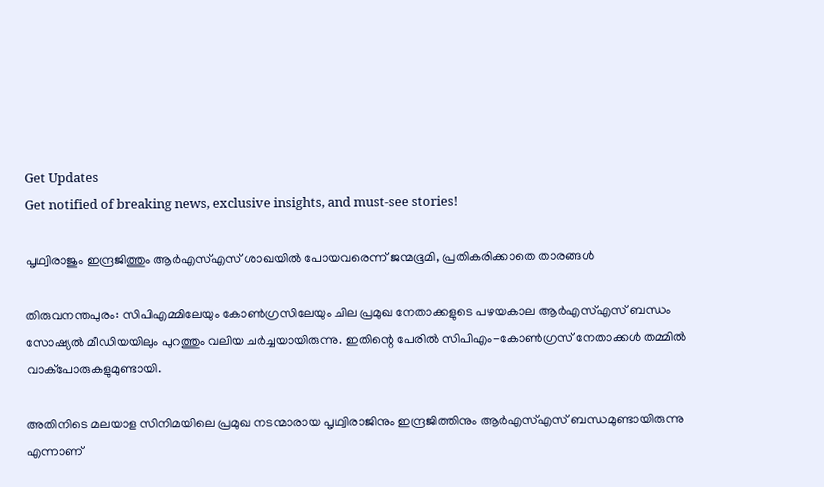Get Updates
Get notified of breaking news, exclusive insights, and must-see stories!

പൃഥ്വിരാജും ഇന്ദ്രജിത്തും ആർഎസ്എസ് ശാഖയിൽ പോയവരെന്ന് ജന്മഭൂമി, പ്രതികരിക്കാതെ താരങ്ങൾ

തിരുവനന്തപുരം: സിപിഎമ്മിലേയും കോണ്‍ഗ്രസിലേയും ചില പ്രമുഖ നേതാക്കളുടെ പഴയകാല ആര്‍എസ്എസ് ബന്ധം സോഷ്യല്‍ മീഡിയയിലും പുറത്തും വലിയ ചര്‍ച്ചയായിരുന്നു. ഇതിന്റെ പേരില്‍ സിപിഎം-കോണ്‍ഗ്രസ് നേതാക്കള്‍ തമ്മില്‍ വാക്‌പോരുകളുമുണ്ടായി.

അതിനിടെ മലയാള സിനിമയിലെ പ്രമുഖ നടന്മാരായ പൃഥ്വിരാജിനും ഇന്ദ്രജിത്തിനും ആര്‍എസ്എസ് ബന്ധമുണ്ടായിരുന്നു എന്നാണ്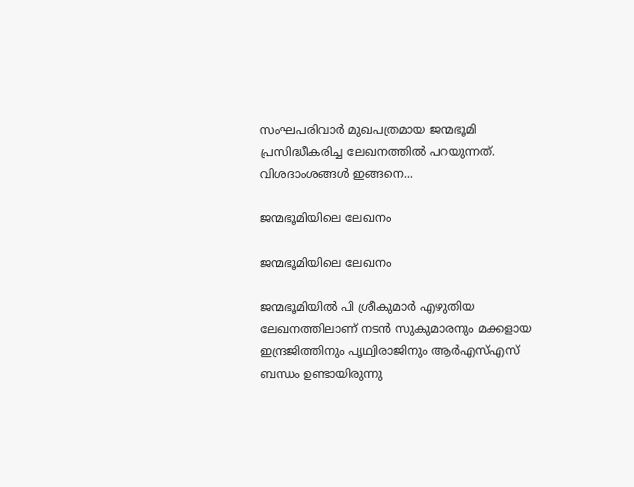സംഘപരിവാര്‍ മുഖപത്രമായ ജന്മഭൂമി പ്രസിദ്ധീകരിച്ച ലേഖനത്തില്‍ പറയുന്നത്. വിശദാംശങ്ങള്‍ ഇങ്ങനെ...

ജന്മഭൂമിയിലെ ലേഖനം

ജന്മഭൂമിയിലെ ലേഖനം

ജന്മഭൂമിയില്‍ പി ശ്രീകുമാര്‍ എഴുതിയ ലേഖനത്തിലാണ് നടന്‍ സുകുമാരനും മക്കളായ ഇന്ദ്രജിത്തിനും പൃഥ്വിരാജിനും ആര്‍എസ്എസ് ബന്ധം ഉണ്ടായിരുന്നു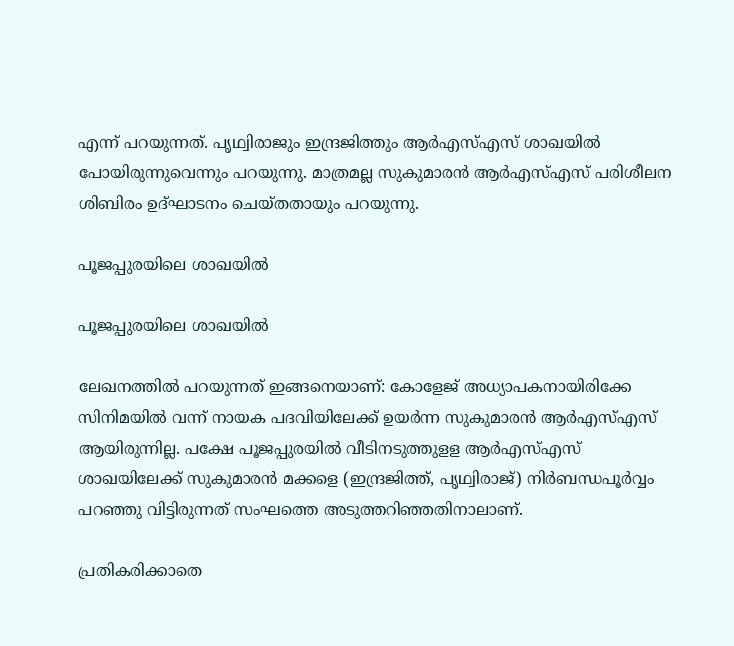എന്ന് പറയുന്നത്. പൃഥ്വിരാജും ഇന്ദ്രജിത്തും ആര്‍എസ്എസ് ശാഖയില്‍ പോയിരുന്നുവെന്നും പറയുന്നു. മാത്രമല്ല സുകുമാരന്‍ ആര്‍എസ്എസ് പരിശീലന ശിബിരം ഉദ്ഘാടനം ചെയ്തതായും പറയുന്നു.

പൂജപ്പുരയിലെ ശാഖയിൽ

പൂജപ്പുരയിലെ ശാഖയിൽ

ലേഖനത്തില്‍ പറയുന്നത് ഇങ്ങനെയാണ്: കോളേജ് അധ്യാപകനായിരിക്കേ സിനിമയില്‍ വന്ന് നായക പദവിയിലേക്ക് ഉയര്‍ന്ന സുകുമാരന്‍ ആര്‍എസ്എസ് ആയിരുന്നില്ല. പക്ഷേ പൂജപ്പുരയില്‍ വീടിനടുത്തുളള ആര്‍എസ്എസ് ശാഖയിലേക്ക് സുകുമാരന്‍ മക്കളെ (ഇന്ദ്രജിത്ത്, പൃഥ്വിരാജ്) നിര്‍ബന്ധപൂര്‍വ്വം പറഞ്ഞു വിട്ടിരുന്നത് സംഘത്തെ അടുത്തറിഞ്ഞതിനാലാണ്.

പ്രതികരിക്കാതെ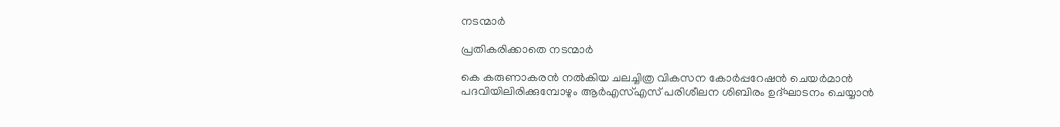നടന്മാർ

പ്രതികരിക്കാതെ നടന്മാർ

കെ കരുണാകരന്‍ നല്‍കിയ ചലച്ചിത്ര വികസന കോര്‍പ്പറേഷന്‍ ചെയര്‍മാന്‍ പദവിയിലിരിക്കുമ്പോഴും ആര്‍എസ്എസ് പരിശീലന ശിബിരം ഉദ്ഘാടനം ചെയ്യാന്‍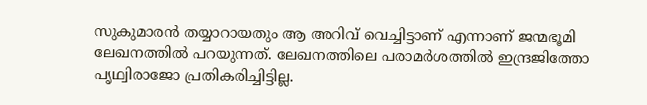സുകുമാരന്‍ തയ്യാറായതും ആ അറിവ് വെച്ചിട്ടാണ് എന്നാണ് ജന്മഭൂമി ലേഖനത്തില്‍ പറയുന്നത്. ലേഖനത്തിലെ പരാമര്‍ശത്തില്‍ ഇന്ദ്രജിത്തോ പൃഥ്വിരാജോ പ്രതികരിച്ചിട്ടില്ല.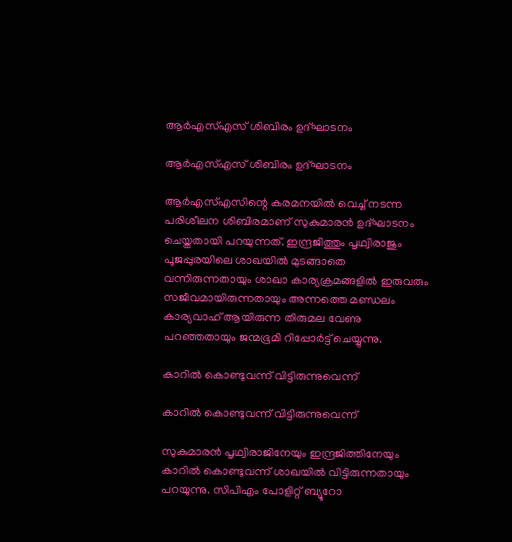ആര്‍എസ്എസ് ശിബിരം ഉദ്ഘാടനം

ആര്‍എസ്എസ് ശിബിരം ഉദ്ഘാടനം

ആര്‍എസ്എസിന്റെ കരമനയില്‍ വെച്ച് നടന്ന പരിശീലന ശിബിരമാണ് സുകുമാരന്‍ ഉദ്ഘാടനം ചെയ്തതായി പറയുന്നത്. ഇന്ദ്രജിത്തും പൃഥ്വിരാജും പൂജപ്പുരയിലെ ശാഖയില്‍ മുടങ്ങാതെ വന്നിരുന്നതായും ശാഖാ കാര്യക്രമങ്ങളില്‍ ഇരുവരും സജീവമായിരുന്നതായും അന്നത്തെ മണ്ഡലം കാര്യവാഹ് ആയിരുന്ന തിരുമല വേണു പറഞ്ഞതായും ജന്മഭൂമി റിപ്പോര്‍ട്ട് ചെയ്യുന്നു.

കാറിൽ കൊണ്ടുവന്ന് വിട്ടിരുന്നുവെന്ന്

കാറിൽ കൊണ്ടുവന്ന് വിട്ടിരുന്നുവെന്ന്

സുകുമാരന്‍ പൃഥ്വിരാജിനേയും ഇന്ദ്രജിത്തിനേയും കാറില്‍ കൊണ്ടുവന്ന് ശാഖയില്‍ വിട്ടിരുന്നതായും പറയുന്നു. സിപിഎം പോളിറ്റ് ബ്യൂറോ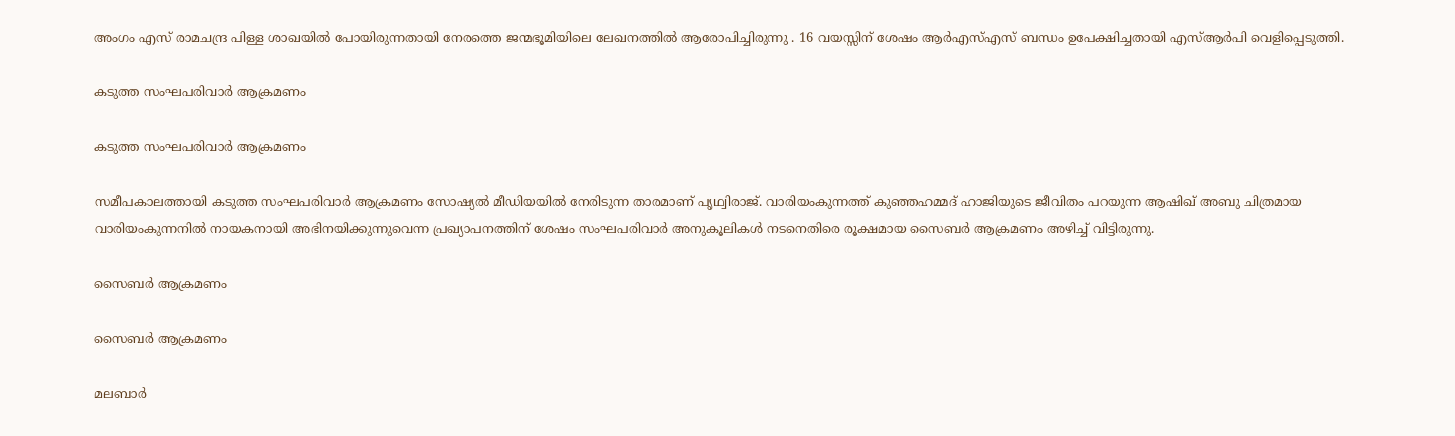അംഗം എസ് രാമചന്ദ്ര പിള്ള ശാഖയില്‍ പോയിരുന്നതായി നേരത്തെ ജന്മഭൂമിയിലെ ലേഖനത്തില്‍ ആരോപിച്ചിരുന്നു . 16 വയസ്സിന് ശേഷം ആര്‍എസ്എസ് ബന്ധം ഉപേക്ഷിച്ചതായി എസ്ആര്‍പി വെളിപ്പെടുത്തി.

കടുത്ത സംഘപരിവാര്‍ ആക്രമണം

കടുത്ത സംഘപരിവാര്‍ ആക്രമണം

സമീപകാലത്തായി കടുത്ത സംഘപരിവാര്‍ ആക്രമണം സോഷ്യല്‍ മീഡിയയില്‍ നേരിടുന്ന താരമാണ് പൃഥ്വിരാജ്. വാരിയംകുന്നത്ത് കുഞ്ഞഹമ്മദ് ഹാജിയുടെ ജീവിതം പറയുന്ന ആഷിഖ് അബു ചിത്രമായ വാരിയംകുന്നനിൽ നായകനായി അഭിനയിക്കുന്നുവെന്ന പ്രഖ്യാപനത്തിന് ശേഷം സംഘപരിവാര്‍ അനുകൂലികള്‍ നടനെതിരെ രൂക്ഷമായ സൈബര്‍ ആക്രമണം അഴിച്ച് വിട്ടിരുന്നു.

സൈബർ ആക്രമണം

സൈബർ ആക്രമണം

മലബാര്‍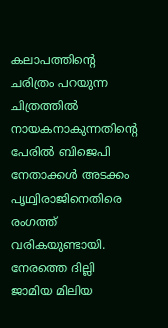കലാപത്തിന്റെ ചരിത്രം പറയുന്ന ചിത്രത്തില്‍ നായകനാകുന്നതിന്റെ പേരില്‍ ബിജെപി നേതാക്കള്‍ അടക്കം പൃഥ്വിരാജിനെതിരെ രംഗത്ത് വരികയുണ്ടായി. നേരത്തെ ദില്ലി ജാമിയ മിലിയ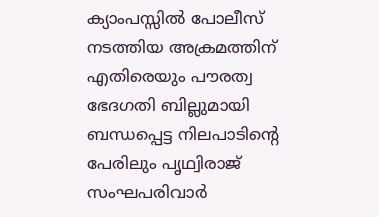ക്യാംപസ്സില്‍ പോലീസ് നടത്തിയ അക്രമത്തിന് എതിരെയും പൗരത്വ ഭേദഗതി ബില്ലുമായി ബന്ധപ്പെട്ട നിലപാടിന്റെ പേരിലും പൃഥ്വിരാജ് സംഘപരിവാര്‍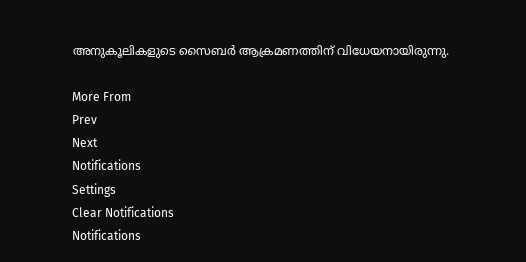അനുകൂലികളുടെ സൈബര്‍ ആക്രമണത്തിന് വിധേയനായിരുന്നു.

More From
Prev
Next
Notifications
Settings
Clear Notifications
Notifications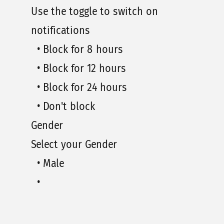Use the toggle to switch on notifications
  • Block for 8 hours
  • Block for 12 hours
  • Block for 24 hours
  • Don't block
Gender
Select your Gender
  • Male
  •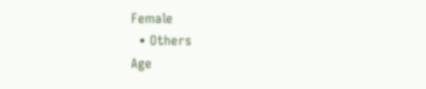Female
  • Others
Age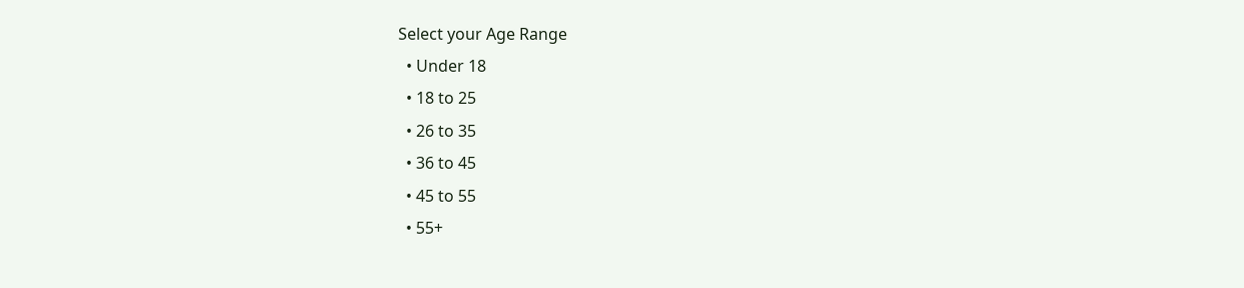Select your Age Range
  • Under 18
  • 18 to 25
  • 26 to 35
  • 36 to 45
  • 45 to 55
  • 55+